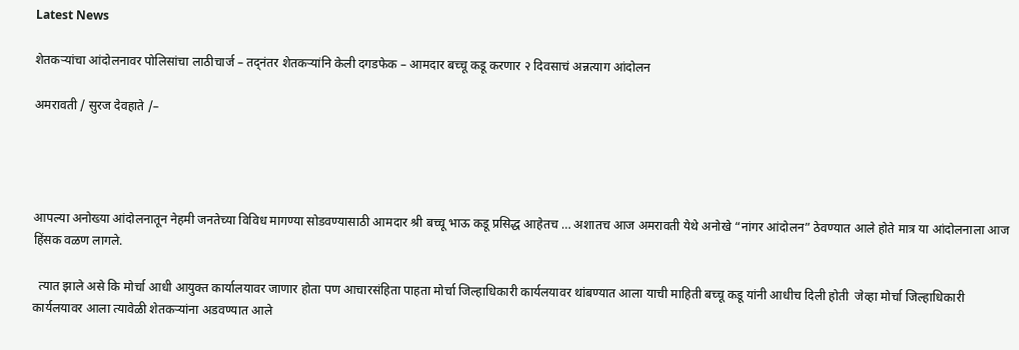Latest News

शेतकऱ्यांचा आंदोलनावर पोलिसांचा लाठीचार्ज – तद्नंतर शेतकऱ्यांनि केली दगडफेक – आमदार बच्चू कडू करणार २ दिवसाचं अन्नत्याग आंदोलन

अमरावती / सुरज देवहाते /–




आपल्या अनोख्या आंदोलनातून नेहमी जनतेच्या विविध मागण्या सोडवण्यासाठी आमदार श्री बच्चू भाऊ कडू प्रसिद्ध आहेतच … अशातच आज अमरावती येथे अनोखे “नांगर आंदोलन” ठेवण्यात आले होते मात्र या आंदोलनाला आज हिंसक वळण लागले.

  त्यात झाले असे कि मोर्चा आधी आयुक्त कार्यालयावर जाणार होता पण आचारसंहिता पाहता मोर्चा जिल्हाधिकारी कार्यलयावर थांबण्यात आला याची माहिती बच्चू कडू यांनी आधीच दिली होती  जेव्हा मोर्चा जिल्हाधिकारी कार्यलयावर आला त्यावेळी शेतकऱ्यांना अडवण्यात आले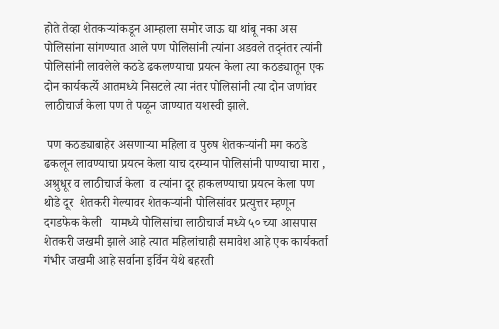होते तेव्हा शेतकऱ्यांकडून आम्हाला समोर जाऊ द्या थांबू नका अस पोलिसांना सांगण्यात आले पण पोलिसांनी त्यांना अडवले तद्नंतर त्यांनी पोलिसांनी लावलेले कठडे ढकलण्याचा प्रयत्न केला त्या कठड्यातून एक दोन कार्यकर्त्ये आतमध्ये निसटले त्या नंतर पोलिसांनी त्या दोन जणांवर लाठीचार्ज केला पण ते पळून जाण्यात यशस्वी झाले.

 पण कठड्याबाहेर असणाऱ्या महिला व पुरुष शेतकऱ्यांनी मग कठडे ढकलून लावण्याचा प्रयत्न केला याच दरम्यान पोलिसांनी पाण्याचा मारा , अश्रुधूर व लाठीचार्ज केला  व त्यांना दूर हाकलण्याचा प्रयत्न केला पण थोडे दूर  शेतकरी गेल्यावर शेतकऱ्यांनी पोलिसांवर प्रत्युत्तर म्हणून दगडफेक केली   यामध्ये पोलिसांचा लाठीचार्ज मध्ये ५० च्या आसपास शेतकरी जखमी झाले आहे त्यात महिलांचाही समावेश आहे एक कार्यकर्ता गंभीर जखमी आहे सर्वाना इर्विन येथे बहरती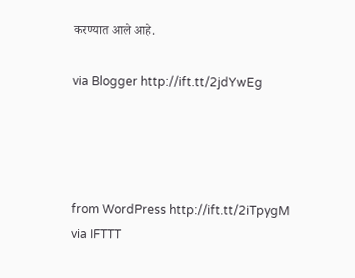करण्यात आले आहे.

via Blogger http://ift.tt/2jdYwEg




from WordPress http://ift.tt/2iTpygM
via IFTTT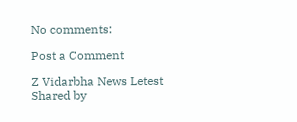No comments:

Post a Comment

Z Vidarbha News Letest Shared by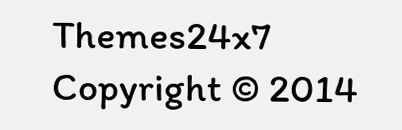Themes24x7 Copyright © 2014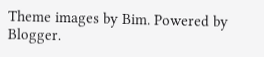Theme images by Bim. Powered by Blogger.